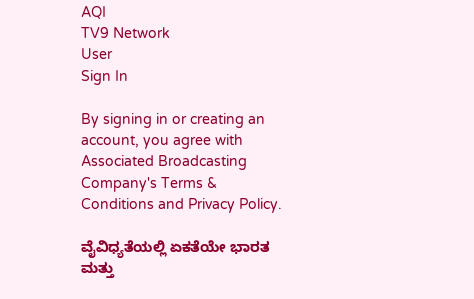AQI
TV9 Network
User
Sign In

By signing in or creating an account, you agree with Associated Broadcasting Company's Terms & Conditions and Privacy Policy.

ವೈವಿಧ್ಯತೆಯಲ್ಲಿ ಏಕತೆಯೇ ಭಾರತ ಮತ್ತು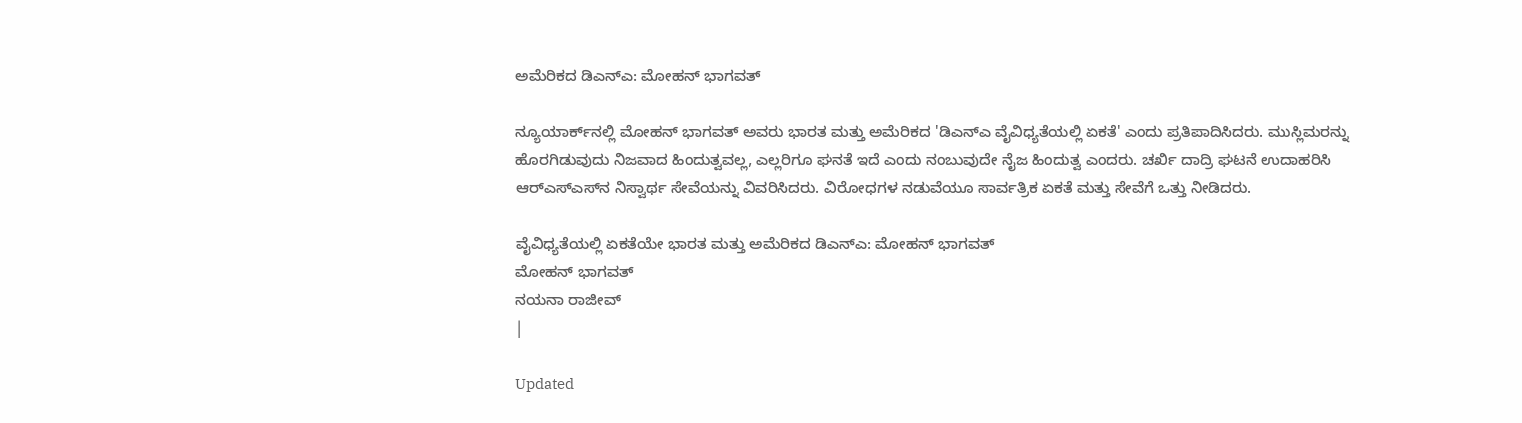ಅಮೆರಿಕದ ಡಿಎನ್‌ಎ: ಮೋಹನ್ ಭಾಗವತ್

ನ್ಯೂಯಾರ್ಕ್‌ನಲ್ಲಿ ಮೋಹನ್ ಭಾಗವತ್ ಅವರು ಭಾರತ ಮತ್ತು ಅಮೆರಿಕದ 'ಡಿಎನ್‌ಎ ವೈವಿಧ್ಯತೆಯಲ್ಲಿ ಏಕತೆ' ಎಂದು ಪ್ರತಿಪಾದಿಸಿದರು. ಮುಸ್ಲಿಮರನ್ನು ಹೊರಗಿಡುವುದು ನಿಜವಾದ ಹಿಂದುತ್ವವಲ್ಲ, ಎಲ್ಲರಿಗೂ ಘನತೆ ಇದೆ ಎಂದು ನಂಬುವುದೇ ನೈಜ ಹಿಂದುತ್ವ ಎಂದರು. ಚರ್ಖಿ ದಾದ್ರಿ ಘಟನೆ ಉದಾಹರಿಸಿ ಆರ್‌ಎಸ್‌ಎಸ್‌ನ ನಿಸ್ವಾರ್ಥ ಸೇವೆಯನ್ನು ವಿವರಿಸಿದರು. ವಿರೋಧಗಳ ನಡುವೆಯೂ ಸಾರ್ವತ್ರಿಕ ಏಕತೆ ಮತ್ತು ಸೇವೆಗೆ ಒತ್ತು ನೀಡಿದರು.

ವೈವಿಧ್ಯತೆಯಲ್ಲಿ ಏಕತೆಯೇ ಭಾರತ ಮತ್ತು ಅಮೆರಿಕದ ಡಿಎನ್‌ಎ: ಮೋಹನ್ ಭಾಗವತ್
ಮೋಹನ್ ಭಾಗವತ್
ನಯನಾ ರಾಜೀವ್
|

Updated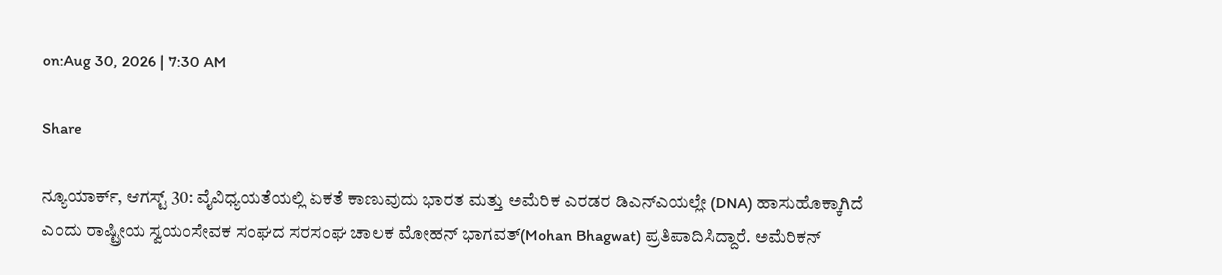on:Aug 30, 2026 | 7:30 AM

Share

ನ್ಯೂಯಾರ್ಕ್, ಆಗಸ್ಟ್ 30: ವೈವಿಧ್ಯಯತೆಯಲ್ಲಿ ಏಕತೆ ಕಾಣುವುದು ಭಾರತ ಮತ್ತು ಅಮೆರಿಕ ಎರಡರ ಡಿಎನ್‌ಎಯಲ್ಲೇ (DNA) ಹಾಸುಹೊಕ್ಕಾಗಿದೆ ಎಂದು ರಾಷ್ಟ್ರೀಯ ಸ್ವಯಂಸೇವಕ ಸಂಘದ ಸರಸಂಘ ಚಾಲಕ ಮೋಹನ್ ಭಾಗವತ್(Mohan Bhagwat) ಪ್ರತಿಪಾದಿಸಿದ್ದಾರೆ. ಅಮೆರಿಕನ್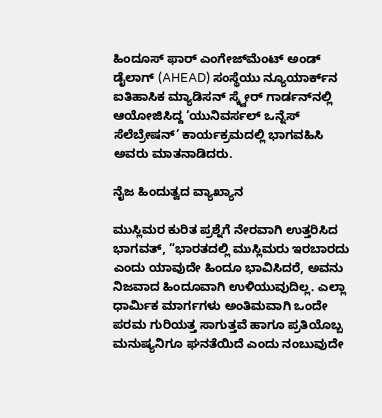ಹಿಂದೂಸ್ ಫಾರ್ ಎಂಗೇಜ್‌ಮೆಂಟ್ ಅಂಡ್ ಡೈಲಾಗ್ (AHEAD) ಸಂಸ್ಥೆಯು ನ್ಯೂಯಾರ್ಕ್‌ನ ಐತಿಹಾಸಿಕ ಮ್ಯಾಡಿಸನ್ ಸ್ಕ್ವೇರ್ ಗಾರ್ಡನ್‌ನಲ್ಲಿ ಆಯೋಜಿಸಿದ್ದ ‘ಯುನಿವರ್ಸಲ್ ಒನ್ನೆಸ್ ಸೆಲೆಬ್ರೇಷನ್’ ಕಾರ್ಯಕ್ರಮದಲ್ಲಿ ಭಾಗವಹಿಸಿ ಅವರು ಮಾತನಾಡಿದರು.

ನೈಜ ಹಿಂದುತ್ವದ ವ್ಯಾಖ್ಯಾನ

ಮುಸ್ಲಿಮರ ಕುರಿತ ಪ್ರಶ್ನೆಗೆ ನೇರವಾಗಿ ಉತ್ತರಿಸಿದ ಭಾಗವತ್, “ಭಾರತದಲ್ಲಿ ಮುಸ್ಲಿಮರು ಇರಬಾರದು ಎಂದು ಯಾವುದೇ ಹಿಂದೂ ಭಾವಿಸಿದರೆ, ಅವನು ನಿಜವಾದ ಹಿಂದೂವಾಗಿ ಉಳಿಯುವುದಿಲ್ಲ. ಎಲ್ಲಾ ಧಾರ್ಮಿಕ ಮಾರ್ಗಗಳು ಅಂತಿಮವಾಗಿ ಒಂದೇ ಪರಮ ಗುರಿಯತ್ತ ಸಾಗುತ್ತವೆ ಹಾಗೂ ಪ್ರತಿಯೊಬ್ಬ ಮನುಷ್ಯನಿಗೂ ಘನತೆಯಿದೆ ಎಂದು ನಂಬುವುದೇ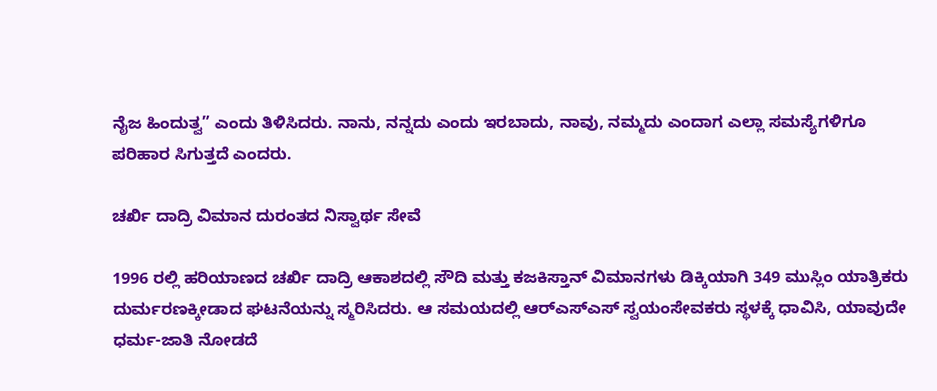ನೈಜ ಹಿಂದುತ್ವ” ಎಂದು ತಿಳಿಸಿದರು. ನಾನು, ನನ್ನದು ಎಂದು ಇರಬಾದು, ನಾವು, ನಮ್ಮದು ಎಂದಾಗ ಎಲ್ಲಾ ಸಮಸ್ಯೆಗಳಿಗೂ ಪರಿಹಾರ ಸಿಗುತ್ತದೆ ಎಂದರು.

ಚರ್ಖಿ ದಾದ್ರಿ ವಿಮಾನ ದುರಂತದ ನಿಸ್ವಾರ್ಥ ಸೇವೆ

1996 ರಲ್ಲಿ ಹರಿಯಾಣದ ಚರ್ಖಿ ದಾದ್ರಿ ಆಕಾಶದಲ್ಲಿ ಸೌದಿ ಮತ್ತು ಕಜಕಿಸ್ತಾನ್ ವಿಮಾನಗಳು ಡಿಕ್ಕಿಯಾಗಿ 349 ಮುಸ್ಲಿಂ ಯಾತ್ರಿಕರು ದುರ್ಮರಣಕ್ಕೀಡಾದ ಘಟನೆಯನ್ನು ಸ್ಮರಿಸಿದರು. ಆ ಸಮಯದಲ್ಲಿ ಆರ್‌ಎಸ್‌ಎಸ್ ಸ್ವಯಂಸೇವಕರು ಸ್ಥಳಕ್ಕೆ ಧಾವಿಸಿ, ಯಾವುದೇ ಧರ್ಮ-ಜಾತಿ ನೋಡದೆ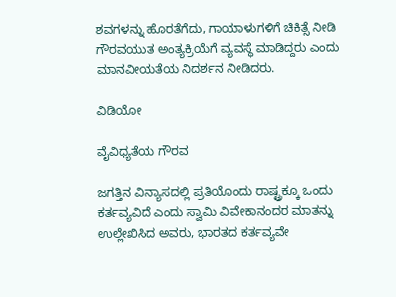ಶವಗಳನ್ನು ಹೊರತೆಗೆದು, ಗಾಯಾಳುಗಳಿಗೆ ಚಿಕಿತ್ಸೆ ನೀಡಿ ಗೌರವಯುತ ಅಂತ್ಯಕ್ರಿಯೆಗೆ ವ್ಯವಸ್ಥೆ ಮಾಡಿದ್ದರು ಎಂದು ಮಾನವೀಯತೆಯ ನಿದರ್ಶನ ನೀಡಿದರು.

ವಿಡಿಯೋ

ವೈವಿಧ್ಯತೆಯ ಗೌರವ

ಜಗತ್ತಿನ ವಿನ್ಯಾಸದಲ್ಲಿ ಪ್ರತಿಯೊಂದು ರಾಷ್ಟ್ರಕ್ಕೂ ಒಂದು ಕರ್ತವ್ಯವಿದೆ ಎಂದು ಸ್ವಾಮಿ ವಿವೇಕಾನಂದರ ಮಾತನ್ನು ಉಲ್ಲೇಖಿಸಿದ ಅವರು, ಭಾರತದ ಕರ್ತವ್ಯವೇ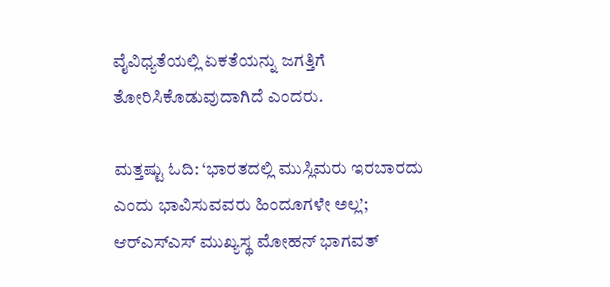ವೈವಿಧ್ಯತೆಯಲ್ಲಿ ಏಕತೆಯನ್ನು ಜಗತ್ತಿಗೆ ತೋರಿಸಿಕೊಡುವುದಾಗಿದೆ ಎಂದರು.

ಮತ್ತಷ್ಟು ಓದಿ: ‘ಭಾರತದಲ್ಲಿ ಮುಸ್ಲಿಮರು ಇರಬಾರದು ಎಂದು ಭಾವಿಸುವವರು ಹಿಂದೂಗಳೇ ಅಲ್ಲ’; ಆರ್‌ಎಸ್‌ಎಸ್ ಮುಖ್ಯಸ್ಥ ಮೋಹನ್ ಭಾಗವತ್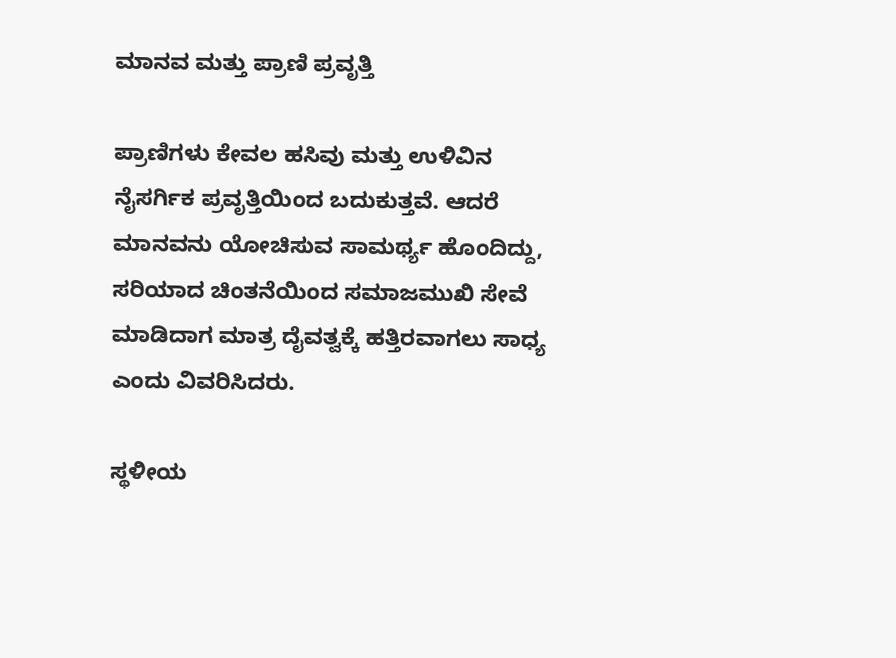ಮಾನವ ಮತ್ತು ಪ್ರಾಣಿ ಪ್ರವೃತ್ತಿ

ಪ್ರಾಣಿಗಳು ಕೇವಲ ಹಸಿವು ಮತ್ತು ಉಳಿವಿನ ನೈಸರ್ಗಿಕ ಪ್ರವೃತ್ತಿಯಿಂದ ಬದುಕುತ್ತವೆ. ಆದರೆ ಮಾನವನು ಯೋಚಿಸುವ ಸಾಮರ್ಥ್ಯ ಹೊಂದಿದ್ದು, ಸರಿಯಾದ ಚಿಂತನೆಯಿಂದ ಸಮಾಜಮುಖಿ ಸೇವೆ ಮಾಡಿದಾಗ ಮಾತ್ರ ದೈವತ್ವಕ್ಕೆ ಹತ್ತಿರವಾಗಲು ಸಾಧ್ಯ ಎಂದು ವಿವರಿಸಿದರು.

ಸ್ಥಳೀಯ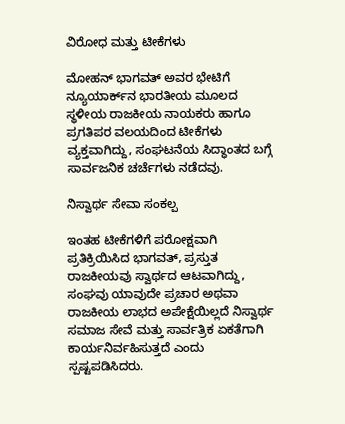ವಿರೋಧ ಮತ್ತು ಟೀಕೆಗಳು

ಮೋಹನ್ ಭಾಗವತ್ ಅವರ ಭೇಟಿಗೆ ನ್ಯೂಯಾರ್ಕ್‌ನ ಭಾರತೀಯ ಮೂಲದ ಸ್ಥಳೀಯ ರಾಜಕೀಯ ನಾಯಕರು ಹಾಗೂ ಪ್ರಗತಿಪರ ವಲಯದಿಂದ ಟೀಕೆಗಳು ವ್ಯಕ್ತವಾಗಿದ್ದು, ಸಂಘಟನೆಯ ಸಿದ್ಧಾಂತದ ಬಗ್ಗೆ ಸಾರ್ವಜನಿಕ ಚರ್ಚೆಗಳು ನಡೆದವು.

ನಿಸ್ವಾರ್ಥ ಸೇವಾ ಸಂಕಲ್ಪ

ಇಂತಹ ಟೀಕೆಗಳಿಗೆ ಪರೋಕ್ಷವಾಗಿ ಪ್ರತಿಕ್ರಿಯಿಸಿದ ಭಾಗವತ್, ಪ್ರಸ್ತುತ ರಾಜಕೀಯವು ಸ್ವಾರ್ಥದ ಆಟವಾಗಿದ್ದು, ಸಂಘವು ಯಾವುದೇ ಪ್ರಚಾರ ಅಥವಾ ರಾಜಕೀಯ ಲಾಭದ ಅಪೇಕ್ಷೆಯಿಲ್ಲದೆ ನಿಸ್ವಾರ್ಥ ಸಮಾಜ ಸೇವೆ ಮತ್ತು ಸಾರ್ವತ್ರಿಕ ಏಕತೆಗಾಗಿ ಕಾರ್ಯನಿರ್ವಹಿಸುತ್ತದೆ ಎಂದು ಸ್ಪಷ್ಟಪಡಿಸಿದರು.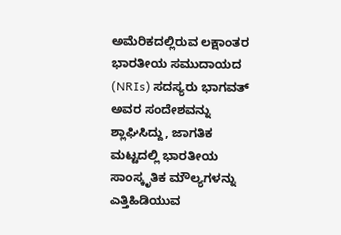ಅಮೆರಿಕದಲ್ಲಿರುವ ಲಕ್ಷಾಂತರ ಭಾರತೀಯ ಸಮುದಾಯದ (NRIs) ಸದಸ್ಯರು ಭಾಗವತ್ ಅವರ ಸಂದೇಶವನ್ನು ಶ್ಲಾಘಿಸಿದ್ದು, ಜಾಗತಿಕ ಮಟ್ಟದಲ್ಲಿ ಭಾರತೀಯ ಸಾಂಸ್ಕೃತಿಕ ಮೌಲ್ಯಗಳನ್ನು ಎತ್ತಿಹಿಡಿಯುವ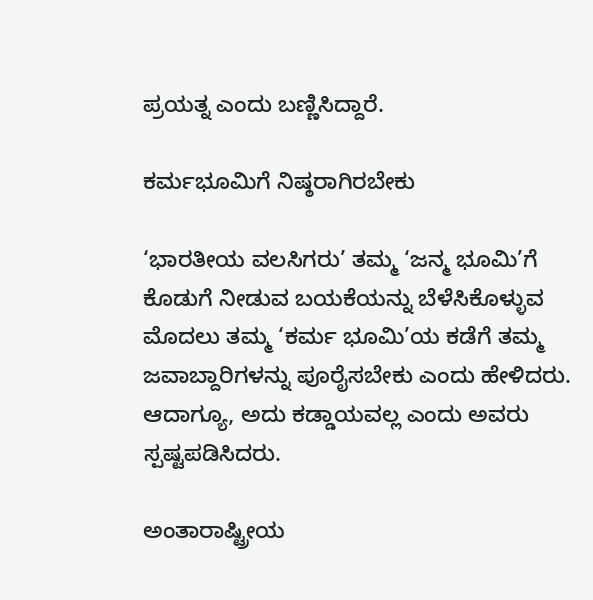ಪ್ರಯತ್ನ ಎಂದು ಬಣ್ಣಿಸಿದ್ದಾರೆ.

ಕರ್ಮಭೂಮಿಗೆ ನಿಷ್ಠರಾಗಿರಬೇಕು

‘ಭಾರತೀಯ ವಲಸಿಗರು’ ತಮ್ಮ ‘ಜನ್ಮ ಭೂಮಿ’ಗೆ ಕೊಡುಗೆ ನೀಡುವ ಬಯಕೆಯನ್ನು ಬೆಳೆಸಿಕೊಳ್ಳುವ ಮೊದಲು ತಮ್ಮ ‘ಕರ್ಮ ಭೂಮಿ’ಯ ಕಡೆಗೆ ತಮ್ಮ ಜವಾಬ್ದಾರಿಗಳನ್ನು ಪೂರೈಸಬೇಕು ಎಂದು ಹೇಳಿದರು. ಆದಾಗ್ಯೂ, ಅದು ಕಡ್ಡಾಯವಲ್ಲ ಎಂದು ಅವರು ಸ್ಪಷ್ಟಪಡಿಸಿದರು.

ಅಂತಾರಾಷ್ಟ್ರೀಯ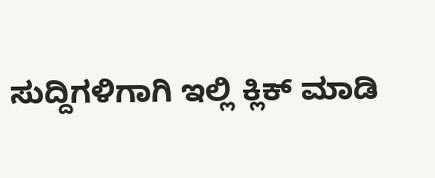ಸುದ್ದಿಗಳಿಗಾಗಿ ಇಲ್ಲಿ ಕ್ಲಿಕ್ ಮಾಡಿ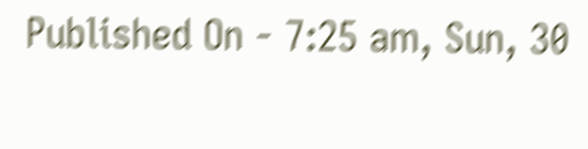Published On - 7:25 am, Sun, 30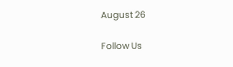August 26

Follow Us